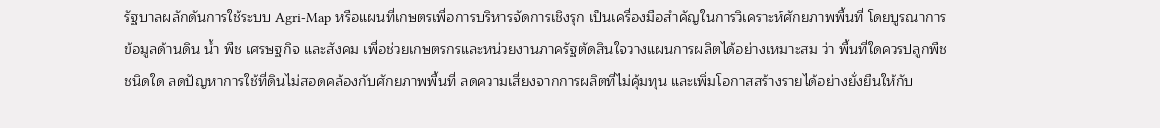รัฐบาลผลักดันการใช้ระบบ Agri-Map หรือแผนที่เกษตรเพื่อการบริหารจัดการเชิงรุก เป็นเครื่องมือสำคัญในการวิเคราะห์ศักยภาพพื้นที่ โดยบูรณาการข้อมูลด้านดิน น้ำ พืช เศรษฐกิจ และสังคม เพื่อช่วยเกษตรกรและหน่วยงานภาครัฐตัดสินใจวางแผนการผลิตได้อย่างเหมาะสม ว่า พื้นที่ใดควรปลูกพืชชนิดใด ลดปัญหาการใช้ที่ดินไม่สอดคล้องกับศักยภาพพื้นที่ ลดความเสี่ยงจากการผลิตที่ไม่คุ้มทุน และเพิ่มโอกาสสร้างรายได้อย่างยั่งยืนให้กับ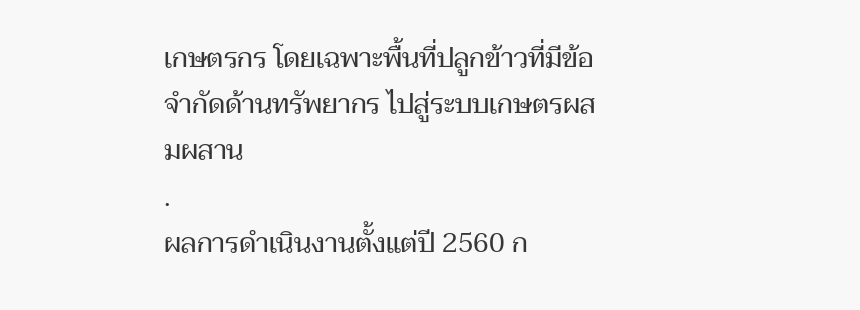เกษตรกร โดยเฉพาะพื้นที่ปลูกข้าวที่มีข้อจำกัดด้านทรัพยากร ไปสู่ระบบเกษตรผสมผสาน
.
ผลการดำเนินงานตั้งแต่ปี 2560 ก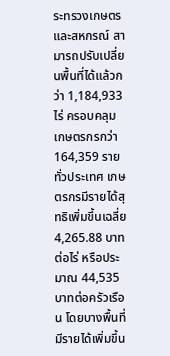ระทรวงเกษตรและสหกรณ์ สามารถปรับเปลี่ยนพื้นที่ได้แล้วกว่า 1,184,933 ไร่ ครอบคลุมเกษตรกรกว่า 164,359 รายทั่วประเทศ เกษตรกรมีรายได้สุทธิเพิ่มขึ้นเฉลี่ย 4,265.88 บาทต่อไร่ หรือประมาณ 44,535 บาทต่อครัวเรือน โดยบางพื้นที่มีรายได้เพิ่มขึ้น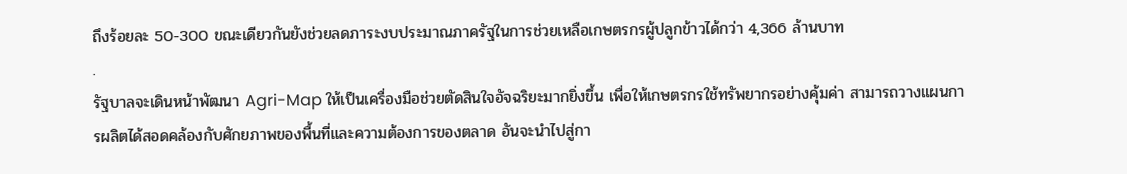ถึงร้อยละ 50-300 ขณะเดียวกันยังช่วยลดภาระงบประมาณภาครัฐในการช่วยเหลือเกษตรกรผู้ปลูกข้าวได้กว่า 4,366 ล้านบาท
.
รัฐบาลจะเดินหน้าพัฒนา Agri-Map ให้เป็นเครื่องมือช่วยตัดสินใจอัจฉริยะมากยิ่งขึ้น เพื่อให้เกษตรกรใช้ทรัพยากรอย่างคุ้มค่า สามารถวางแผนการผลิตได้สอดคล้องกับศักยภาพของพื้นที่และความต้องการของตลาด อันจะนำไปสู่กา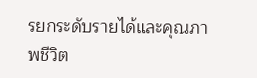รยกระดับรายได้และคุณภาพชีวิต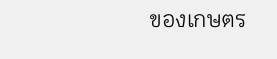ของเกษตร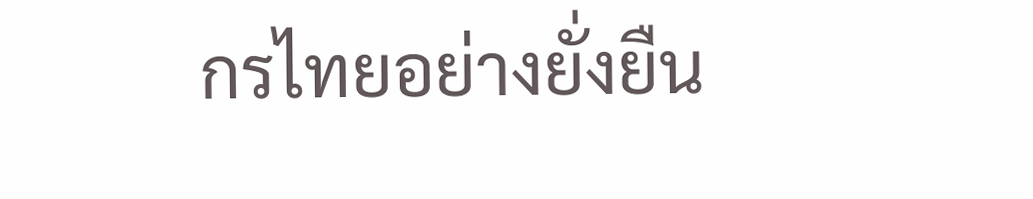กรไทยอย่างยั่งยืน